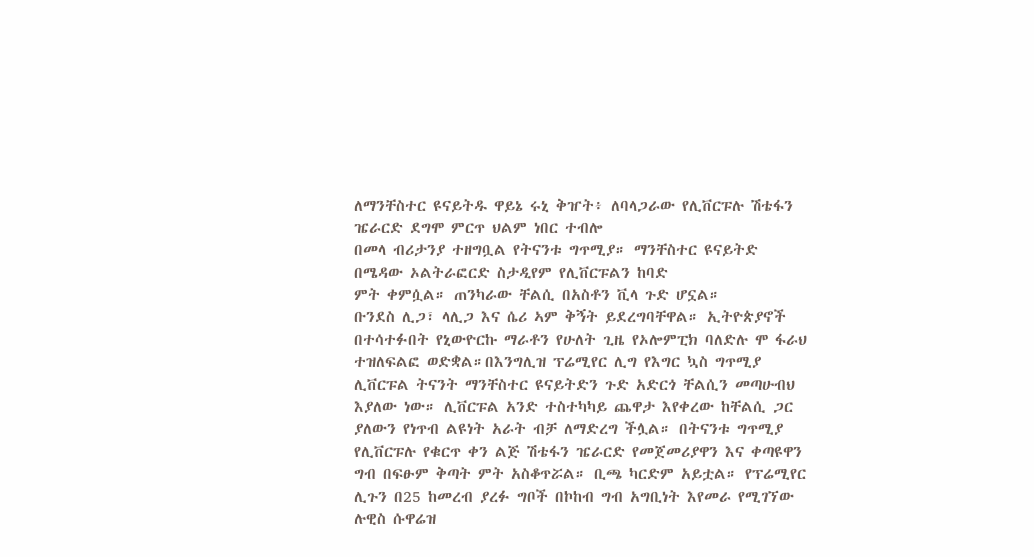ለማንቸስተር ዩናይትዱ ዋይኔ ሩኒ ቅዠት፥ ለባላጋራው የሊቨርፑሉ ሽቴፋን ዤራርድ ደግሞ ምርጥ ህልም ነበር ተብሎ
በመላ ብሪታንያ ተዘግቧል የትናንቱ ግጥሚያ። ማንቸስተር ዩናይትድ በሜዳው ኦልትራፎርድ ስታዲየም የሊቨርፑልን ከባድ
ምት ቀምሷል። ጠንካራው ቸልሲ በአስቶን ቪላ ጉድ ሆኗል።
ቡንደስ ሊጋ፣ ላሊጋ እና ሴሪ ኣም ቅኝት ይደረግባቸዋል። ኢትዮጵያኖች በተሳተፉበት የኒውዮርኩ ማራቶን የሁለት ጊዜ የኦሎምፒክ ባለድሉ ሞ ፋራህ ተዝለፍልፎ ወድቋል።በእንግሊዝ ፕሬሚየር ሊግ የእግር ኳስ ግጥሚያ ሊቨርፑል ትናንት ማንቸስተር ዩናይትድን ጉድ አድርጎ ቸልሲን መጣሁብህ እያለው ነው። ሊቨርፑል አንድ ተስተካካይ ጨዋታ እየቀረው ከቸልሲ ጋር ያለውን የነጥብ ልዩነት አራት ብቻ ለማድረግ ችሏል። በትናንቱ ግጥሚያ የሊቨርፑሉ የቁርጥ ቀን ልጅ ሽቴፋን ዤራርድ የመጀመሪያዋን እና ቀጣዩዋን ግብ በፍፁም ቅጣት ምት አስቆጥሯል። ቢጫ ካርድም አይቷል። የፕሬሚየር ሊጉን በ25 ከመረብ ያረፉ ግቦች በኮከብ ግብ አግቢነት እየመራ የሚገኘው ሉዊስ ሱዋሬዝ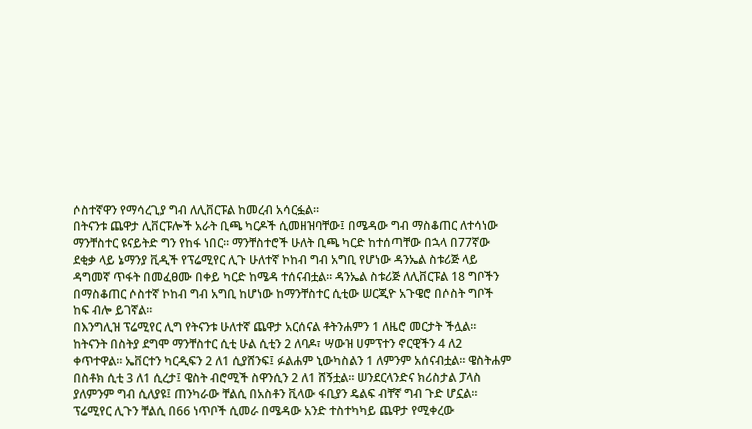ሶስተኛዋን የማሳረጊያ ግብ ለሊቨርፑል ከመረብ አሳርፏል።
በትናንቱ ጨዋታ ሊቨርፑሎች አራት ቢጫ ካርዶች ሲመዘዝባቸው፤ በሜዳው ግብ ማስቆጠር ለተሳነው ማንቸስተር ዩናይትድ ግን የከፋ ነበር። ማንቸስተሮች ሁለት ቢጫ ካርድ ከተሰጣቸው በኋላ በ77ኛው ደቂቃ ላይ ኔማንያ ቪዲች የፕሬሚየር ሊጉ ሁለተኛ ኮከብ ግብ አግቢ የሆነው ዳንኤል ስቱሪጅ ላይ ዳግመኛ ጥፋት በመፈፀሙ በቀይ ካርድ ከሜዳ ተሰናብቷል። ዳንኤል ስቱሪጅ ለሊቨርፑል 18 ግቦችን በማስቆጠር ሶስተኛ ኮከብ ግብ አግቢ ከሆነው ከማንቸስተር ሲቲው ሠርጂዮ አጉዌሮ በሶስት ግቦች ከፍ ብሎ ይገኛል።
በእንግሊዝ ፕሬሚየር ሊግ የትናንቱ ሁለተኛ ጨዋታ አርሰናል ቶትንሐምን 1 ለዜሮ መርታት ችሏል። ከትናንት በስትያ ደግሞ ማንቸስተር ሲቲ ሁል ሲቲን 2 ለባዶ፣ ሣውዝ ሀምፕተን ኖርዊችን 4 ለ2 ቀጥተዋል። ኤቨርተን ካርዲፍን 2 ለ1 ሲያሸንፍ፤ ፉልሐም ኒውካስልን 1 ለምንም አሰናብቷል። ዌስትሐም በስቶክ ሲቲ 3 ለ1 ሲረታ፤ ዌስት ብሮሚች ስዋንሲን 2 ለ1 ሸኝቷል። ሠንደርላንድና ክሪስታል ፓላስ ያለምንም ግብ ሲለያዩ፤ ጠንካራው ቸልሲ በአስቶን ቪላው ፋቢያን ዴልፍ ብቸኛ ግብ ጉድ ሆኗል።
ፕሬሚየር ሊጉን ቸልሲ በ66 ነጥቦች ሲመራ በሜዳው አንድ ተስተካካይ ጨዋታ የሚቀረው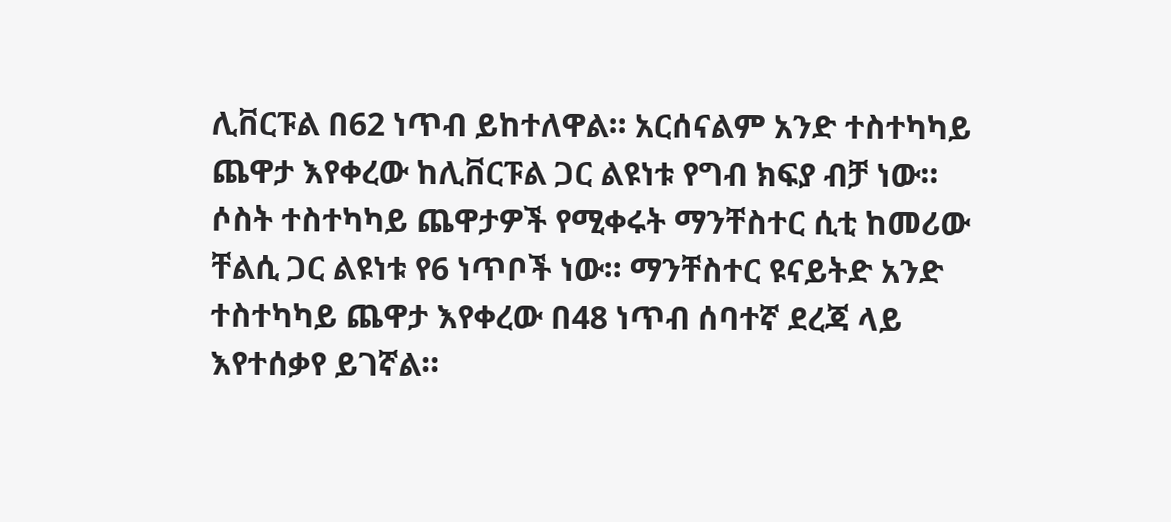ሊቨርፑል በ62 ነጥብ ይከተለዋል። አርሰናልም አንድ ተስተካካይ ጨዋታ እየቀረው ከሊቨርፑል ጋር ልዩነቱ የግብ ክፍያ ብቻ ነው። ሶስት ተስተካካይ ጨዋታዎች የሚቀሩት ማንቸስተር ሲቲ ከመሪው ቸልሲ ጋር ልዩነቱ የ6 ነጥቦች ነው። ማንቸስተር ዩናይትድ አንድ ተስተካካይ ጨዋታ እየቀረው በ48 ነጥብ ሰባተኛ ደረጃ ላይ እየተሰቃየ ይገኛል።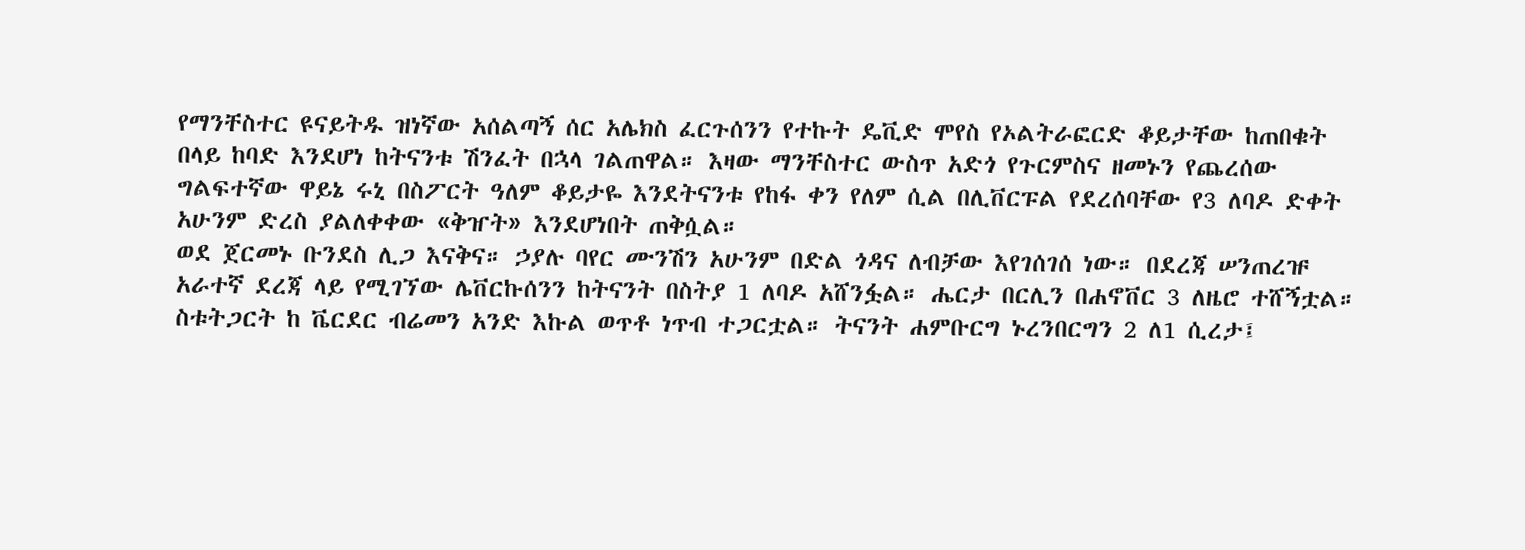የማንቸስተር ዩናይትዱ ዝነኛው አሰልጣኝ ሰር አሌክስ ፈርጉሰንን የተኩት ዴቪድ ሞየስ የኦልትራፎርድ ቆይታቸው ከጠበቁት በላይ ከባድ እንደሆነ ከትናንቱ ሽንፈት በኋላ ገልጠዋል። እዛው ማንቸስተር ውስጥ አድጎ የጉርምስና ዘመኑን የጨረሰው ግልፍተኛው ዋይኔ ሩኒ በስፖርት ዓለም ቆይታዬ እንደትናንቱ የከፋ ቀን የለም ሲል በሊቨርፑል የደረሰባቸው የ3 ለባዶ ድቀት አሁንም ድረስ ያልለቀቀው «ቅዠት» እንደሆነበት ጠቅሷል።
ወደ ጀርመኑ ቡንደስ ሊጋ እናቅና። ኃያሉ ባየር ሙንሽን አሁንም በድል ጎዳና ለብቻው እየገሰገሰ ነው። በደረጃ ሠንጠረዡ አራተኛ ደረጃ ላይ የሚገኘው ሌቨርኩሰንን ከትናንት በስትያ 1 ለባዶ አሸንፏል። ሔርታ በርሊን በሐኖቨር 3 ለዜሮ ተሸኝቷል። ስቱትጋርት ከ ቬርደር ብሬመን አንድ እኩል ወጥቶ ነጥብ ተጋርቷል። ትናንት ሐምቡርግ ኑረንበርግን 2 ለ1 ሲረታ፤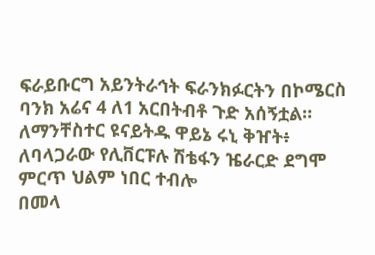ፍራይቡርግ አይንትራኅት ፍራንክፉርትን በኮሜርስ ባንክ አሬና 4 ለ1 አርበትብቶ ጉድ አሰኝቷል።
ለማንቸስተር ዩናይትዱ ዋይኔ ሩኒ ቅዠት፥ ለባላጋራው የሊቨርፑሉ ሽቴፋን ዤራርድ ደግሞ ምርጥ ህልም ነበር ተብሎ
በመላ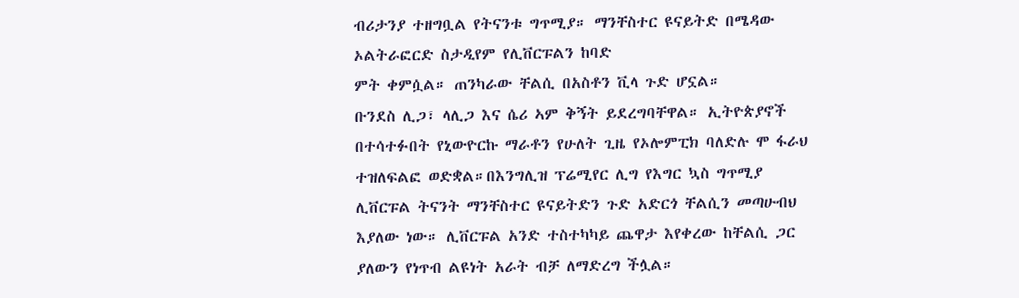ብሪታንያ ተዘግቧል የትናንቱ ግጥሚያ። ማንቸስተር ዩናይትድ በሜዳው ኦልትራፎርድ ስታዲየም የሊቨርፑልን ከባድ
ምት ቀምሷል። ጠንካራው ቸልሲ በአስቶን ቪላ ጉድ ሆኗል።
ቡንደስ ሊጋ፣ ላሊጋ እና ሴሪ ኣም ቅኝት ይደረግባቸዋል። ኢትዮጵያኖች በተሳተፉበት የኒውዮርኩ ማራቶን የሁለት ጊዜ የኦሎምፒክ ባለድሉ ሞ ፋራህ ተዝለፍልፎ ወድቋል።በእንግሊዝ ፕሬሚየር ሊግ የእግር ኳስ ግጥሚያ ሊቨርፑል ትናንት ማንቸስተር ዩናይትድን ጉድ አድርጎ ቸልሲን መጣሁብህ እያለው ነው። ሊቨርፑል አንድ ተስተካካይ ጨዋታ እየቀረው ከቸልሲ ጋር ያለውን የነጥብ ልዩነት አራት ብቻ ለማድረግ ችሏል።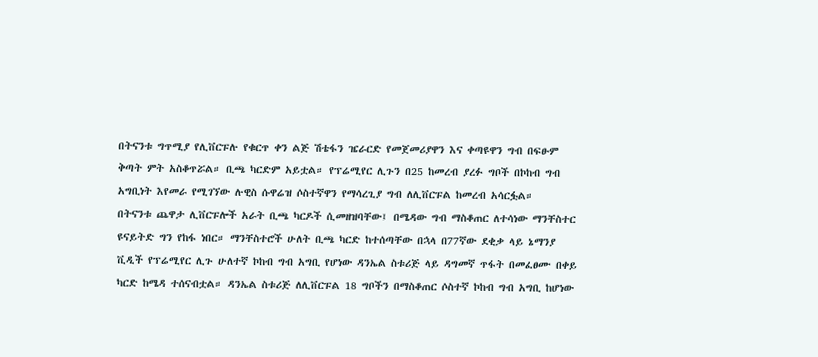በትናንቱ ግጥሚያ የሊቨርፑሉ የቁርጥ ቀን ልጅ ሽቴፋን ዤራርድ የመጀመሪያዋን እና ቀጣዩዋን ግብ በፍፁም ቅጣት ምት አስቆጥሯል። ቢጫ ካርድም አይቷል። የፕሬሚየር ሊጉን በ25 ከመረብ ያረፉ ግቦች በኮከብ ግብ አግቢነት እየመራ የሚገኘው ሉዊስ ሱዋሬዝ ሶስተኛዋን የማሳረጊያ ግብ ለሊቨርፑል ከመረብ አሳርፏል።
በትናንቱ ጨዋታ ሊቨርፑሎች አራት ቢጫ ካርዶች ሲመዘዝባቸው፤ በሜዳው ግብ ማስቆጠር ለተሳነው ማንቸስተር ዩናይትድ ግን የከፋ ነበር። ማንቸስተሮች ሁለት ቢጫ ካርድ ከተሰጣቸው በኋላ በ77ኛው ደቂቃ ላይ ኔማንያ ቪዲች የፕሬሚየር ሊጉ ሁለተኛ ኮከብ ግብ አግቢ የሆነው ዳንኤል ስቱሪጅ ላይ ዳግመኛ ጥፋት በመፈፀሙ በቀይ ካርድ ከሜዳ ተሰናብቷል። ዳንኤል ስቱሪጅ ለሊቨርፑል 18 ግቦችን በማስቆጠር ሶስተኛ ኮከብ ግብ አግቢ ከሆነው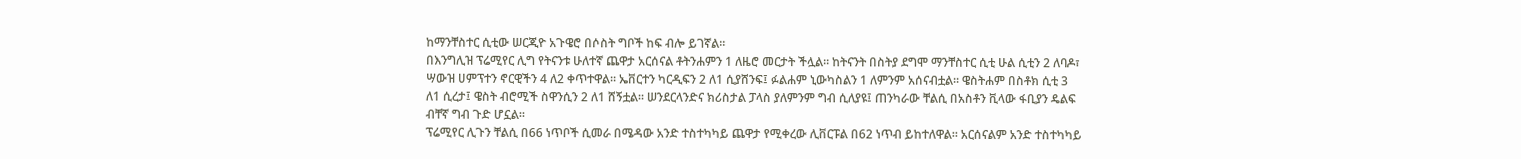ከማንቸስተር ሲቲው ሠርጂዮ አጉዌሮ በሶስት ግቦች ከፍ ብሎ ይገኛል።
በእንግሊዝ ፕሬሚየር ሊግ የትናንቱ ሁለተኛ ጨዋታ አርሰናል ቶትንሐምን 1 ለዜሮ መርታት ችሏል። ከትናንት በስትያ ደግሞ ማንቸስተር ሲቲ ሁል ሲቲን 2 ለባዶ፣ ሣውዝ ሀምፕተን ኖርዊችን 4 ለ2 ቀጥተዋል። ኤቨርተን ካርዲፍን 2 ለ1 ሲያሸንፍ፤ ፉልሐም ኒውካስልን 1 ለምንም አሰናብቷል። ዌስትሐም በስቶክ ሲቲ 3 ለ1 ሲረታ፤ ዌስት ብሮሚች ስዋንሲን 2 ለ1 ሸኝቷል። ሠንደርላንድና ክሪስታል ፓላስ ያለምንም ግብ ሲለያዩ፤ ጠንካራው ቸልሲ በአስቶን ቪላው ፋቢያን ዴልፍ ብቸኛ ግብ ጉድ ሆኗል።
ፕሬሚየር ሊጉን ቸልሲ በ66 ነጥቦች ሲመራ በሜዳው አንድ ተስተካካይ ጨዋታ የሚቀረው ሊቨርፑል በ62 ነጥብ ይከተለዋል። አርሰናልም አንድ ተስተካካይ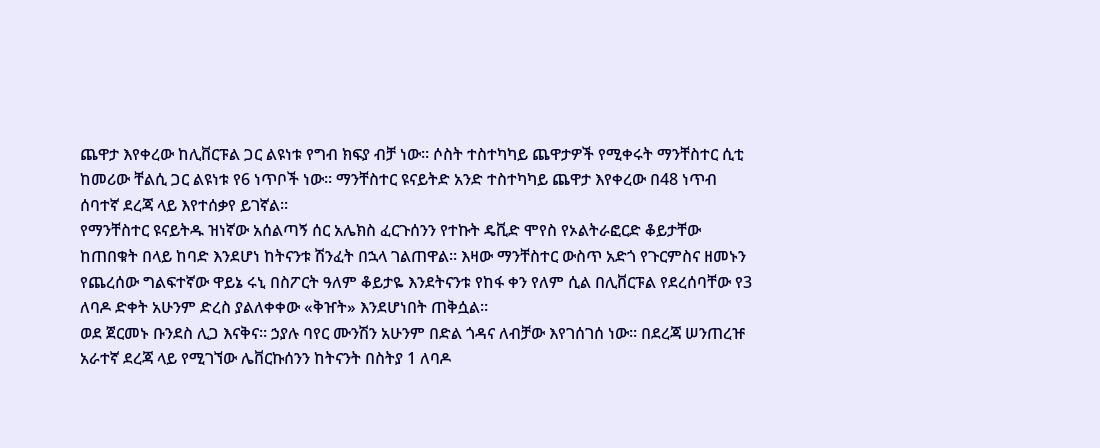ጨዋታ እየቀረው ከሊቨርፑል ጋር ልዩነቱ የግብ ክፍያ ብቻ ነው። ሶስት ተስተካካይ ጨዋታዎች የሚቀሩት ማንቸስተር ሲቲ ከመሪው ቸልሲ ጋር ልዩነቱ የ6 ነጥቦች ነው። ማንቸስተር ዩናይትድ አንድ ተስተካካይ ጨዋታ እየቀረው በ48 ነጥብ ሰባተኛ ደረጃ ላይ እየተሰቃየ ይገኛል።
የማንቸስተር ዩናይትዱ ዝነኛው አሰልጣኝ ሰር አሌክስ ፈርጉሰንን የተኩት ዴቪድ ሞየስ የኦልትራፎርድ ቆይታቸው ከጠበቁት በላይ ከባድ እንደሆነ ከትናንቱ ሽንፈት በኋላ ገልጠዋል። እዛው ማንቸስተር ውስጥ አድጎ የጉርምስና ዘመኑን የጨረሰው ግልፍተኛው ዋይኔ ሩኒ በስፖርት ዓለም ቆይታዬ እንደትናንቱ የከፋ ቀን የለም ሲል በሊቨርፑል የደረሰባቸው የ3 ለባዶ ድቀት አሁንም ድረስ ያልለቀቀው «ቅዠት» እንደሆነበት ጠቅሷል።
ወደ ጀርመኑ ቡንደስ ሊጋ እናቅና። ኃያሉ ባየር ሙንሽን አሁንም በድል ጎዳና ለብቻው እየገሰገሰ ነው። በደረጃ ሠንጠረዡ አራተኛ ደረጃ ላይ የሚገኘው ሌቨርኩሰንን ከትናንት በስትያ 1 ለባዶ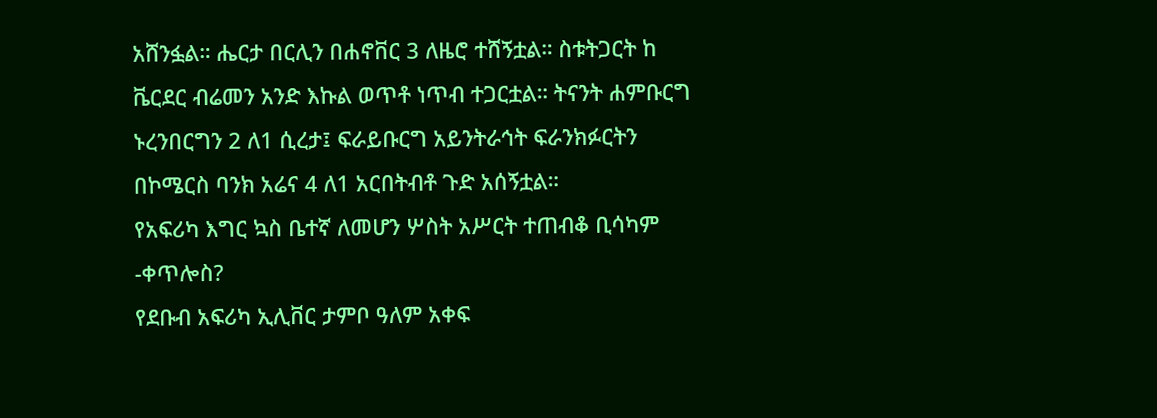አሸንፏል። ሔርታ በርሊን በሐኖቨር 3 ለዜሮ ተሸኝቷል። ስቱትጋርት ከ ቬርደር ብሬመን አንድ እኩል ወጥቶ ነጥብ ተጋርቷል። ትናንት ሐምቡርግ ኑረንበርግን 2 ለ1 ሲረታ፤ ፍራይቡርግ አይንትራኅት ፍራንክፉርትን በኮሜርስ ባንክ አሬና 4 ለ1 አርበትብቶ ጉድ አሰኝቷል።
የአፍሪካ እግር ኳስ ቤተኛ ለመሆን ሦስት አሥርት ተጠብቆ ቢሳካም -ቀጥሎስ?
የደቡብ አፍሪካ ኢሊቨር ታምቦ ዓለም አቀፍ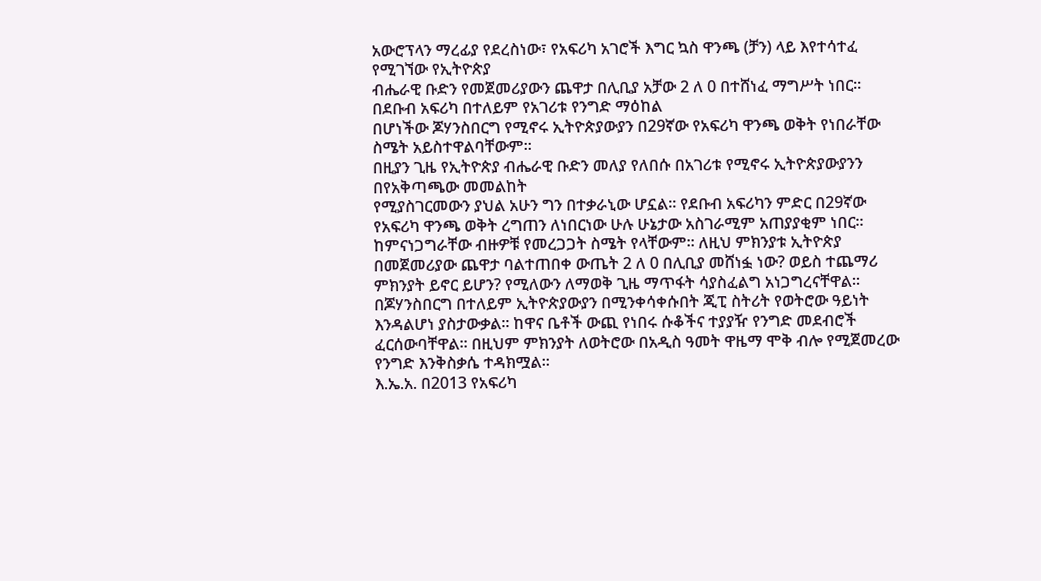አውሮፕላን ማረፊያ የደረስነው፣ የአፍሪካ አገሮች እግር ኳስ ዋንጫ (ቻን) ላይ እየተሳተፈ የሚገኘው የኢትዮጵያ
ብሔራዊ ቡድን የመጀመሪያውን ጨዋታ በሊቢያ አቻው 2 ለ 0 በተሸነፈ ማግሥት ነበር፡፡
በደቡብ አፍሪካ በተለይም የአገሪቱ የንግድ ማዕከል
በሆነችው ጆሃንስበርግ የሚኖሩ ኢትዮጵያውያን በ29ኛው የአፍሪካ ዋንጫ ወቅት የነበራቸው ስሜት አይስተዋልባቸውም፡፡
በዚያን ጊዜ የኢትዮጵያ ብሔራዊ ቡድን መለያ የለበሱ በአገሪቱ የሚኖሩ ኢትዮጵያውያንን በየአቅጣጫው መመልከት
የሚያስገርመውን ያህል አሁን ግን በተቃራኒው ሆኗል፡፡ የደቡብ አፍሪካን ምድር በ29ኛው የአፍሪካ ዋንጫ ወቅት ረግጠን ለነበርነው ሁሉ ሁኔታው አስገራሚም አጠያያቂም ነበር፡፡ ከምናነጋግራቸው ብዙዎቹ የመረጋጋት ስሜት የላቸውም፡፡ ለዚህ ምክንያቱ ኢትዮጵያ በመጀመሪያው ጨዋታ ባልተጠበቀ ውጤት 2 ለ 0 በሊቢያ መሸነፏ ነው? ወይስ ተጨማሪ ምክንያት ይኖር ይሆን? የሚለውን ለማወቅ ጊዜ ማጥፋት ሳያስፈልግ አነጋግረናቸዋል፡፡ በጆሃንስበርግ በተለይም ኢትዮጵያውያን በሚንቀሳቀሱበት ጂፒ ስትሪት የወትሮው ዓይነት እንዳልሆነ ያስታውቃል፡፡ ከዋና ቤቶች ውጪ የነበሩ ሱቆችና ተያያዥ የንግድ መደብሮች ፈርሰውባቸዋል፡፡ በዚህም ምክንያት ለወትሮው በአዲስ ዓመት ዋዜማ ሞቅ ብሎ የሚጀመረው የንግድ እንቅስቃሴ ተዳክሟል፡፡
እ.ኤ.አ. በ2013 የአፍሪካ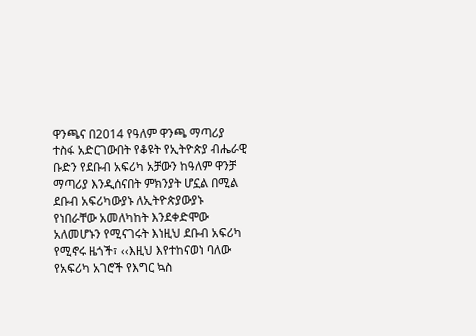ዋንጫና በ2014 የዓለም ዋንጫ ማጣሪያ ተስፋ አድርገውበት የቆዩት የኢትዮጵያ ብሔራዊ ቡድን የደቡብ አፍሪካ አቻውን ከዓለም ዋንቻ ማጣሪያ እንዲሰናበት ምክንያት ሆኗል በሚል ደቡብ አፍሪካውያኑ ለኢትዮጵያውያኑ የነበራቸው አመለካከት እንደቀድሞው አለመሆኑን የሚናገሩት እነዚህ ደቡብ አፍሪካ የሚኖሩ ዜጎች፣ ‹‹እዚህ እየተከናወነ ባለው የአፍሪካ አገሮች የእግር ኳስ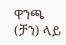ዋንጫ (ቻን) ላይ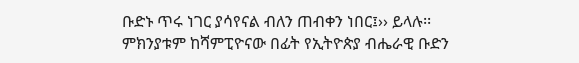ቡድኑ ጥሩ ነገር ያሳየናል ብለን ጠብቀን ነበር፤›› ይላሉ፡፡ ምክንያቱም ከሻምፒዮናው በፊት የኢትዮጵያ ብሔራዊ ቡድን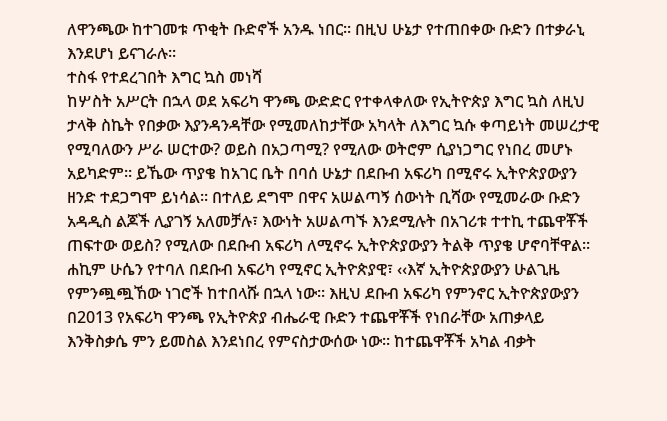ለዋንጫው ከተገመቱ ጥቂት ቡድኖች አንዱ ነበር፡፡ በዚህ ሁኔታ የተጠበቀው ቡድን በተቃራኒ እንደሆነ ይናገራሉ፡፡
ተስፋ የተደረገበት እግር ኳስ መነሻ
ከሦስት አሥርት በኋላ ወደ አፍሪካ ዋንጫ ውድድር የተቀላቀለው የኢትዮጵያ እግር ኳስ ለዚህ ታላቅ ስኬት የበቃው እያንዳንዳቸው የሚመለከታቸው አካላት ለእግር ኳሱ ቀጣይነት መሠረታዊ የሚባለውን ሥራ ሠርተው? ወይስ በአጋጣሚ? የሚለው ወትሮም ሲያነጋግር የነበረ መሆኑ አይካድም፡፡ ይኼው ጥያቄ ከአገር ቤት በባሰ ሁኔታ በደቡብ አፍሪካ በሚኖሩ ኢትዮጵያውያን ዘንድ ተደጋግሞ ይነሳል፡፡ በተለይ ደግሞ በዋና አሠልጣኝ ሰውነት ቢሻው የሚመራው ቡድን አዳዲስ ልጆች ሊያገኝ አለመቻሉ፣ እውነት አሠልጣኙ እንደሚሉት በአገሪቱ ተተኪ ተጨዋቾች ጠፍተው ወይስ? የሚለው በደቡብ አፍሪካ ለሚኖሩ ኢትዮጵያውያን ትልቅ ጥያቄ ሆኖባቸዋል፡፡
ሐኪም ሁሴን የተባለ በደቡብ አፍሪካ የሚኖር ኢትዮጵያዊ፣ ‹‹እኛ ኢትዮጵያውያን ሁልጊዜ የምንጯጯኸው ነገሮች ከተበላሹ በኋላ ነው፡፡ እዚህ ደቡብ አፍሪካ የምንኖር ኢትዮጵያውያን በ2013 የአፍሪካ ዋንጫ የኢትዮጵያ ብሔራዊ ቡድን ተጨዋቾች የነበራቸው አጠቃላይ እንቅስቃሴ ምን ይመስል እንደነበረ የምናስታውሰው ነው፡፡ ከተጨዋቾች አካል ብቃት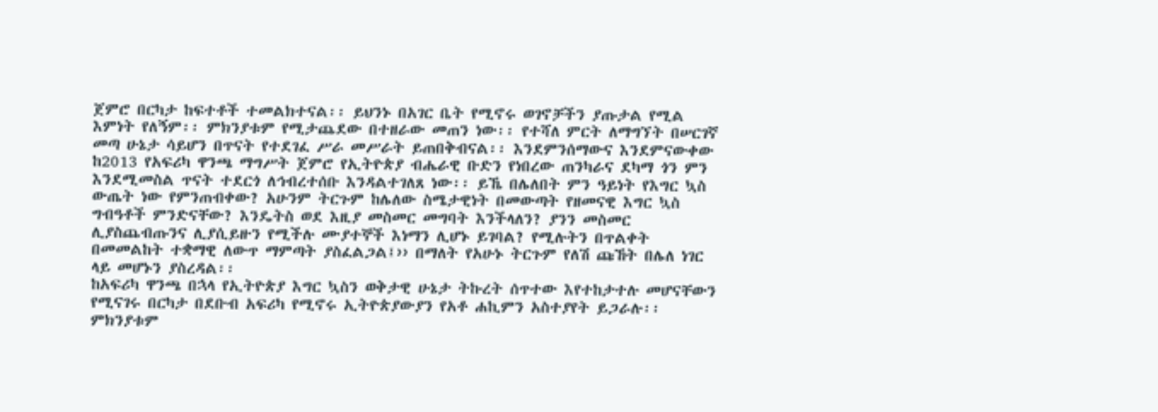ጀምሮ በርካታ ከፍተቶች ተመልክተናል፡፡ ይህንኑ በአገር ቤት የሚኖሩ ወገኖቻችን ያጡታል የሚል እምነት የለኝም፡፡ ምክንያቱም የሚታጨደው በተዘራው መጠን ነው፡፡ የተሻለ ምርት ለማግኘት በሠርገኛ መጣ ሁኔታ ሳይሆን በጥናት የተደገፈ ሥራ መሥራት ይጠበቅብናል፡፡ እንደምንሰማውና እንደምናውቀው ከ2013 የአፍሪካ ዋንጫ ማግሥት ጀምሮ የኢትዮጵያ ብሔራዊ ቡድን የነበረው ጠንካራና ደካማ ጎን ምን እንደሚመስል ጥናት ተደርጎ ለኅብረተሰቡ እንዳልተገለጸ ነው፡፡ ይኼ በሌለበት ምን ዓይነት የእግር ኳስ ውጤት ነው የምንጠብቀው? አሁንም ትርጉም ከሌለው ስሜታዊነት በመውጣት የዘመናዊ እግር ኳስ ግብዓቶች ምንድናቸው? እንዴትስ ወደ እዚያ መስመር መግባት እንችላለን? ያንን መስመር ሊያስጨብጡንና ሊያሲይዙን የሚችሉ ሙያተኞች እነማን ሊሆኑ ይገባል? የሚሉትን በጥልቀት በመመልከት ተቋማዊ ለውጥ ማምጣት ያስፈልጋል፤›› በማለት የአሁኑ ትርጉም የለሽ ጩኸት በሌለ ነገር ላይ መሆኑን ያስረዳል፡፡
ከአፍሪካ ዋንጫ በኋላ የኢትዮጵያ እግር ኳስን ወቅታዊ ሁኔታ ትኩረት ሰጥተው እየተከታተሉ መሆናቸውን የሚናገሩ በርካታ በደቡብ አፍሪካ የሚኖሩ ኢትዮጵያውያን የአቶ ሐኪምን አስተያየት ይጋራሉ፡፡ ምክንያቱም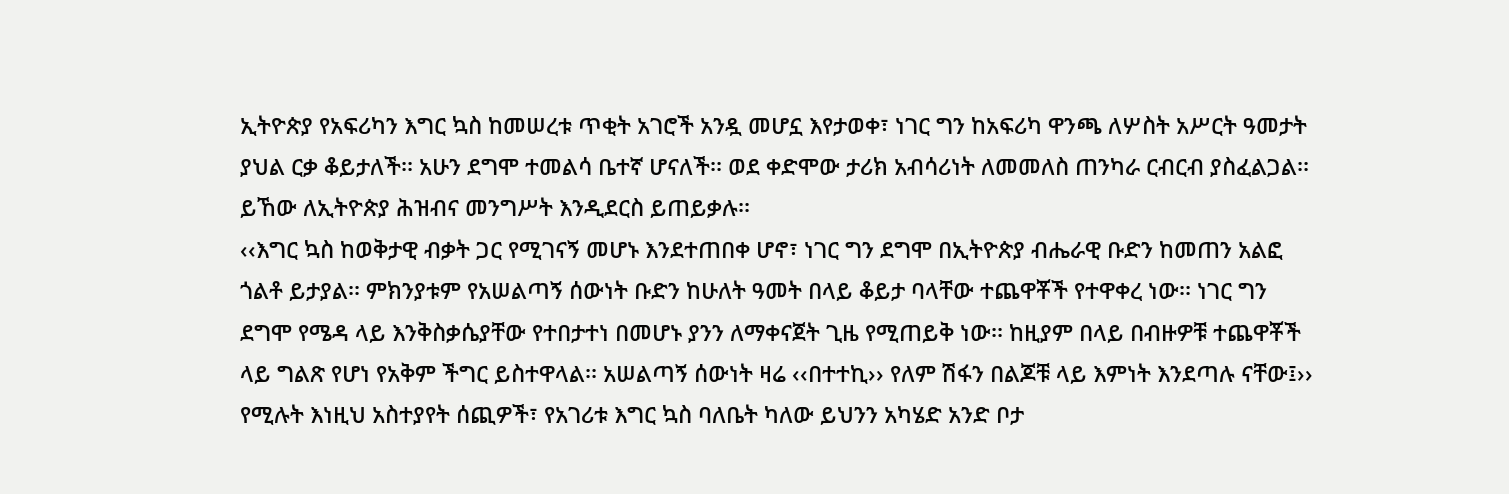ኢትዮጵያ የአፍሪካን እግር ኳስ ከመሠረቱ ጥቂት አገሮች አንዷ መሆኗ እየታወቀ፣ ነገር ግን ከአፍሪካ ዋንጫ ለሦስት አሥርት ዓመታት ያህል ርቃ ቆይታለች፡፡ አሁን ደግሞ ተመልሳ ቤተኛ ሆናለች፡፡ ወደ ቀድሞው ታሪክ አብሳሪነት ለመመለስ ጠንካራ ርብርብ ያስፈልጋል፡፡ ይኸው ለኢትዮጵያ ሕዝብና መንግሥት እንዲደርስ ይጠይቃሉ፡፡
‹‹እግር ኳስ ከወቅታዊ ብቃት ጋር የሚገናኝ መሆኑ እንደተጠበቀ ሆኖ፣ ነገር ግን ደግሞ በኢትዮጵያ ብሔራዊ ቡድን ከመጠን አልፎ ጎልቶ ይታያል፡፡ ምክንያቱም የአሠልጣኝ ሰውነት ቡድን ከሁለት ዓመት በላይ ቆይታ ባላቸው ተጨዋቾች የተዋቀረ ነው፡፡ ነገር ግን ደግሞ የሜዳ ላይ እንቅስቃሴያቸው የተበታተነ በመሆኑ ያንን ለማቀናጀት ጊዜ የሚጠይቅ ነው፡፡ ከዚያም በላይ በብዙዎቹ ተጨዋቾች ላይ ግልጽ የሆነ የአቅም ችግር ይስተዋላል፡፡ አሠልጣኝ ሰውነት ዛሬ ‹‹በተተኪ›› የለም ሽፋን በልጆቹ ላይ እምነት እንደጣሉ ናቸው፤›› የሚሉት እነዚህ አስተያየት ሰጪዎች፣ የአገሪቱ እግር ኳስ ባለቤት ካለው ይህንን አካሄድ አንድ ቦታ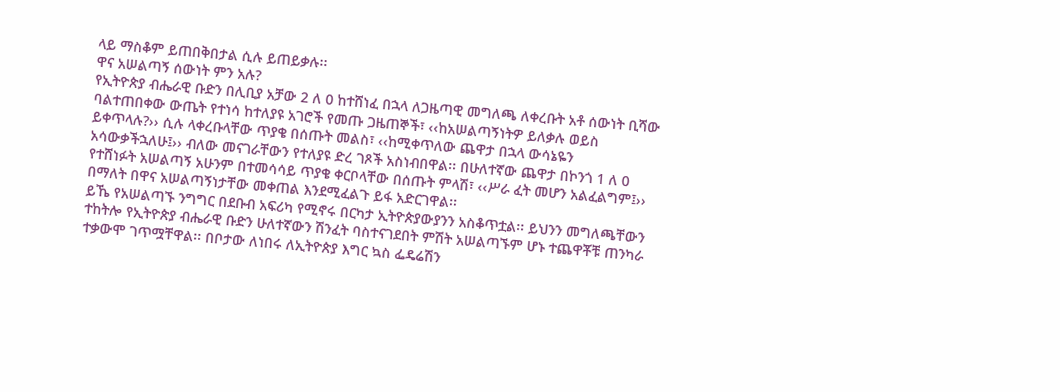ላይ ማስቆም ይጠበቅበታል ሲሉ ይጠይቃሉ፡፡
ዋና አሠልጣኝ ሰውነት ምን አሉ?
የኢትዮጵያ ብሔራዊ ቡድን በሊቢያ አቻው 2 ለ 0 ከተሸነፈ በኋላ ለጋዜጣዊ መግለጫ ለቀረቡት አቶ ሰውነት ቢሻው ባልተጠበቀው ውጤት የተነሳ ከተለያዩ አገሮች የመጡ ጋዜጠኞች፣ ‹‹ከአሠልጣኝነትዎ ይለቃሉ ወይስ ይቀጥላሉ?›› ሲሉ ላቀረቡላቸው ጥያቄ በሰጡት መልስ፣ ‹‹ከሚቀጥለው ጨዋታ በኋላ ውሳኔዬን አሳውቃችኋለሁ፤›› ብለው መናገራቸውን የተለያዩ ድረ ገጾች አስነብበዋል፡፡ በሁለተኛው ጨዋታ በኮንጎ 1 ለ 0 የተሸነፉት አሠልጣኝ አሁንም በተመሳሳይ ጥያቄ ቀርቦላቸው በሰጡት ምላሽ፣ ‹‹ሥራ ፈት መሆን አልፈልግም፤›› በማለት በዋና አሠልጣኝነታቸው መቀጠል እንደሚፈልጉ ይፋ አድርገዋል፡፡
ይኼ የአሠልጣኙ ንግግር በደቡብ አፍሪካ የሚኖሩ በርካታ ኢትዮጵያውያንን አስቆጥቷል፡፡ ይህንን መግለጫቸውን ተከትሎ የኢትዮጵያ ብሔራዊ ቡድን ሁለተኛውን ሽንፈት ባስተናገደበት ምሽት አሠልጣኙም ሆኑ ተጨዋቾቹ ጠንካራ ተቃውሞ ገጥሟቸዋል፡፡ በቦታው ለነበሩ ለኢትዮጵያ እግር ኳስ ፌዴሬሽን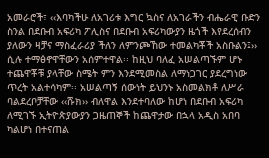አመራሮች፣ ‹‹እባካችሁ ለአገሪቱ እግር ኳስና ለአገራችን ብሔራዊ ቡድን ስንል በደቡብ አፍሪካ ፖሊስና በደቡብ አፍሪካውያን ዜጎች እየደረሰብን ያለውን ዛቻና ማስፈራሪያ ችለን ለምንጮኸው ተመልካቾች አስቡልን፤›› ሲሉ ተማፅኖዋቸውን አሰምተዋል፡፡ ከዚህ ባለፈ አሠልጣኙም ሆኑ ተጨዋቾቹ ያላቸው ስሜት ምን እንደሚመስል ለማነጋገር ያደረግነው ጥረት አልተሳካም፡፡ አሠልጣኝ ሰውነት ይህንኑ አስመልክቶ ለሥራ ባልደረቦቻቸው ‹‹ሹክ›› ብለዋል እንደተባለው ከሆነ በደቡብ አፍሪካ ለሚገኙ ኢትዮጵያውያን ጋዜጠኞች ከጨዋታው በኋላ አዲስ አበባ ካልሆነ በተናጠል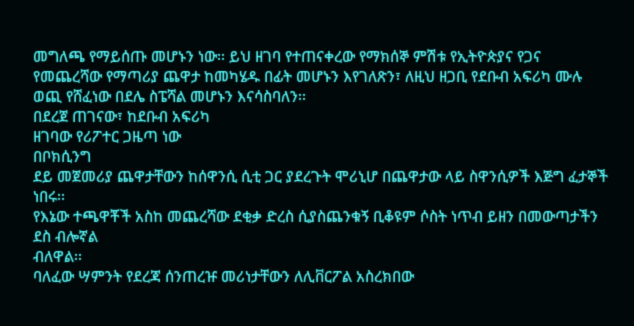መግለጫ የማይሰጡ መሆኑን ነው፡፡ ይህ ዘገባ የተጠናቀረው የማክሰኞ ምሽቱ የኢትዮጵያና የጋና የመጨረሻው የማጣሪያ ጨዋታ ከመካሄዱ በፊት መሆኑን እየገለጽን፣ ለዚህ ዘጋቢ የደቡብ አፍሪካ ሙሉ ወጪ የሸፈነው በደሌ ስፔሻል መሆኑን እናሳስባለን፡፡
በደረጀ ጠገናው፣ ከደቡብ አፍሪካ
ዘገባው የሪፖተር ጋዜጣ ነው
በቦክሲንግ
ደይ መጀመሪያ ጨዋታቸውን ከሰዋንሲ ሲቲ ጋር ያደረጉት ሞሪኒሆ በጨዋታው ላይ ስዋንሲዎች እጅግ ፈታኞች ነበሩ፡፡
የእኔው ተጫዋቾች አስከ መጨረሻው ደቂቃ ድረስ ሲያስጨንቁኝ ቢቆዩም ሶስት ነጥብ ይዘን በመውጣታችን ደስ ብሎኛል
ብለዋል፡፡
ባለፈው ሣምንት የደረጃ ሰንጠረዡ መሪነታቸውን ለሊቨርፖል አስረክበው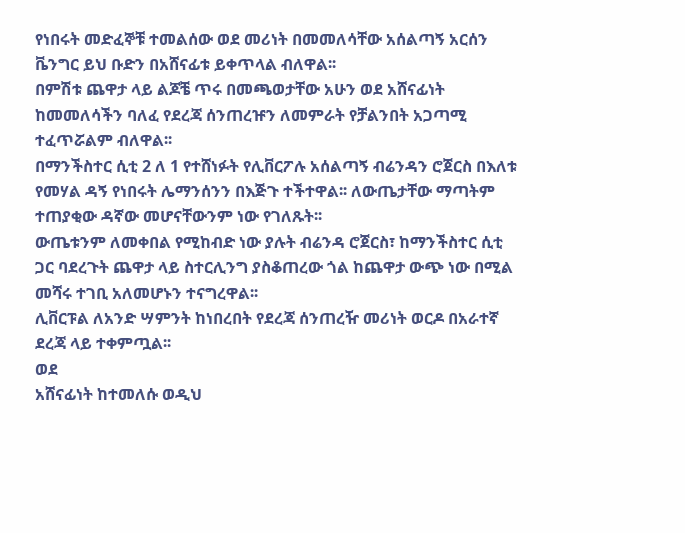የነበሩት መድፈኞቹ ተመልሰው ወደ መሪነት በመመለሳቸው አሰልጣኝ አርሰን ቬንግር ይህ ቡድን በአሸናፊቱ ይቀጥላል ብለዋል፡፡
በምሽቱ ጨዋታ ላይ ልጆቼ ጥሩ በመጫወታቸው አሁን ወደ አሸናፊነት ከመመለሳችን ባለፈ የደረጃ ሰንጠረዡን ለመምራት የቻልንበት አጋጣሚ ተፈጥሯልም ብለዋል፡፡
በማንችስተር ሲቲ 2 ለ 1 የተሸነፉት የሊቨርፖሉ አሰልጣኝ ብሬንዳን ሮጀርስ በእለቱ የመሃል ዳኝ የነበሩት ሌማንሰንን በእጅጉ ተችተዋል፡፡ ለውጤታቸው ማጣትም ተጠያቂው ዳኛው መሆናቸውንም ነው የገለጹት፡፡
ውጤቱንም ለመቀበል የሚከብድ ነው ያሉት ብሬንዳ ሮጀርስ፣ ከማንችስተር ሲቲ ጋር ባደረጉት ጨዋታ ላይ ስተርሊንግ ያስቆጠረው ጎል ከጨዋታ ውጭ ነው በሚል መሻሩ ተገቢ አለመሆኑን ተናግረዋል፡፡
ሊቨርፑል ለአንድ ሣምንት ከነበረበት የደረጃ ሰንጠረዥ መሪነት ወርዶ በአራተኛ ደረጃ ላይ ተቀምጧል፡፡
ወደ
አሸናፊነት ከተመለሱ ወዲህ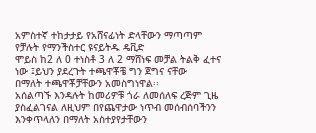አምስተኛ ተከታታይ የአሸናፊነት ድላቸውን ማጣጣም የቻሉት የማንችስተር ዩናይትዱ ዴቪድ
ሞይስ ከ2 ለ 0 ተነስቶ 3 ለ 2 ማሸነፍ መቻል ትልቅ ፈተና ነው ፤ይህን ያደረጉት ተጫዋቾቼ ግን ጀግና ናቸው
በማለት ተጫዋቾቻቸውን አመስግነዋል፡፡
አሰልጣኙ እንዳሉት ከመሪዎቹ ጎራ ለመሰለፍ ረጅም ጊዜ ያስፈልገናል ለዚህም በየጨዋታው ነጥብ መሰብሰባችንን እንቀጥላለን በማለት አስተያየታቸውን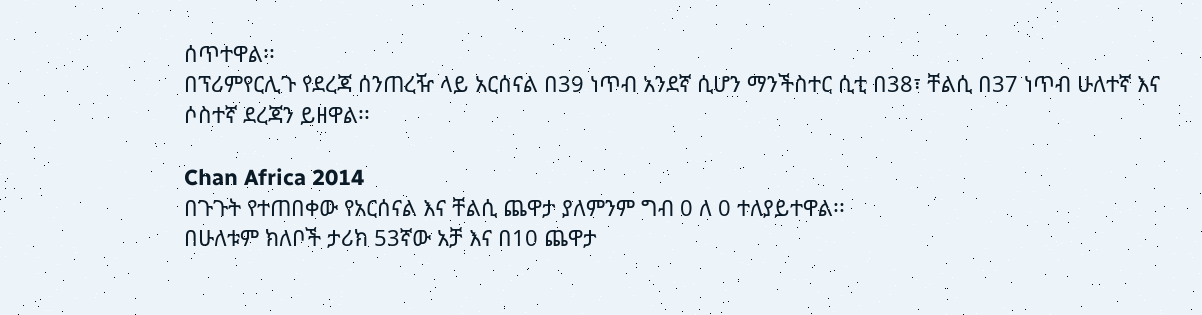ሰጥተዋል፡፡
በፕሪምየርሊጉ የደረጃ ሰንጠረዥ ላይ አርሰናል በ39 ነጥብ አንደኛ ሲሆን ማንችስተር ሲቲ በ38፣ ቸልሲ በ37 ነጥብ ሁለተኛ እና ሶስተኛ ደረጃን ይዘዋል፡፡

Chan Africa 2014
በጉጉት የተጠበቀው የአርሰናል እና ቸልሲ ጨዋታ ያለምንም ግብ 0 ለ 0 ተለያይተዋል፡፡
በሁለቱም ክለቦች ታሪክ 53ኛው አቻ እና በ10 ጨዋታ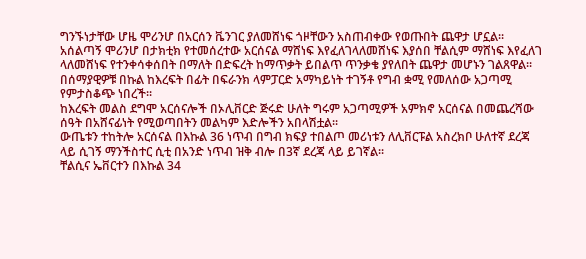ግንኙነታቸው ሆዜ ሞሪንሆ በአርሰን ቬንገር ያለመሸነፍ ጎዞቸውን አስጠብቀው የወጡበት ጨዋታ ሆኗል፡፡
አሰልጣኝ ሞሪንሆ በታክቲክ የተመሰረተው አርሰናል ማሸነፍ እየፈለገላለመሸነፍ እያሰበ ቸልሲም ማሸነፍ እየፈለገ ላለመሸነፍ የተንቀሳቀሰበት በማለት በድፍረት ከማጥቃት ይበልጥ ጥንቃቄ ያየለበት ጨዋታ መሆኑን ገልጸዋል፡፡
በሰማያዊዎቹ በኩል ከእረፍት በፊት በፍራንክ ላምፓርድ አማካይነት ተገኝቶ የግብ ቋሚ የመለሰው አጋጣሚ የምታስቆጭ ነበረች፡፡
ከእረፍት መልስ ደግሞ አርሰናሎች በኦሊቨርድ ጅሩድ ሁለት ግሩም አጋጣሚዎች አምክኖ አርሰናል በመጨረሻው ሰዓት በአሸናፊነት የሚወጣበትን መልካም እድሎችን አበላሽቷል፡፡
ውጤቱን ተከትሎ አርሰናል በእኩል 36 ነጥብ በግብ ክፍያ ተበልጦ መሪነቱን ለሊቨርፑል አስረክቦ ሁለተኛ ደረጃ ላይ ሲገኝ ማንችስተር ሲቲ በአንድ ነጥብ ዝቅ ብሎ በ3ኛ ደረጃ ላይ ይገኛል፡፡
ቸልሲና ኤቨርተን በእኩል 34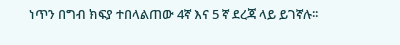ነጥን በግብ ክፍያ ተበላልጠው 4ኛ እና 5 ኛ ደረጃ ላይ ይገኛሉ፡፡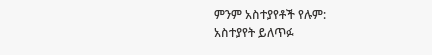ምንም አስተያየቶች የሉም:
አስተያየት ይለጥፉ